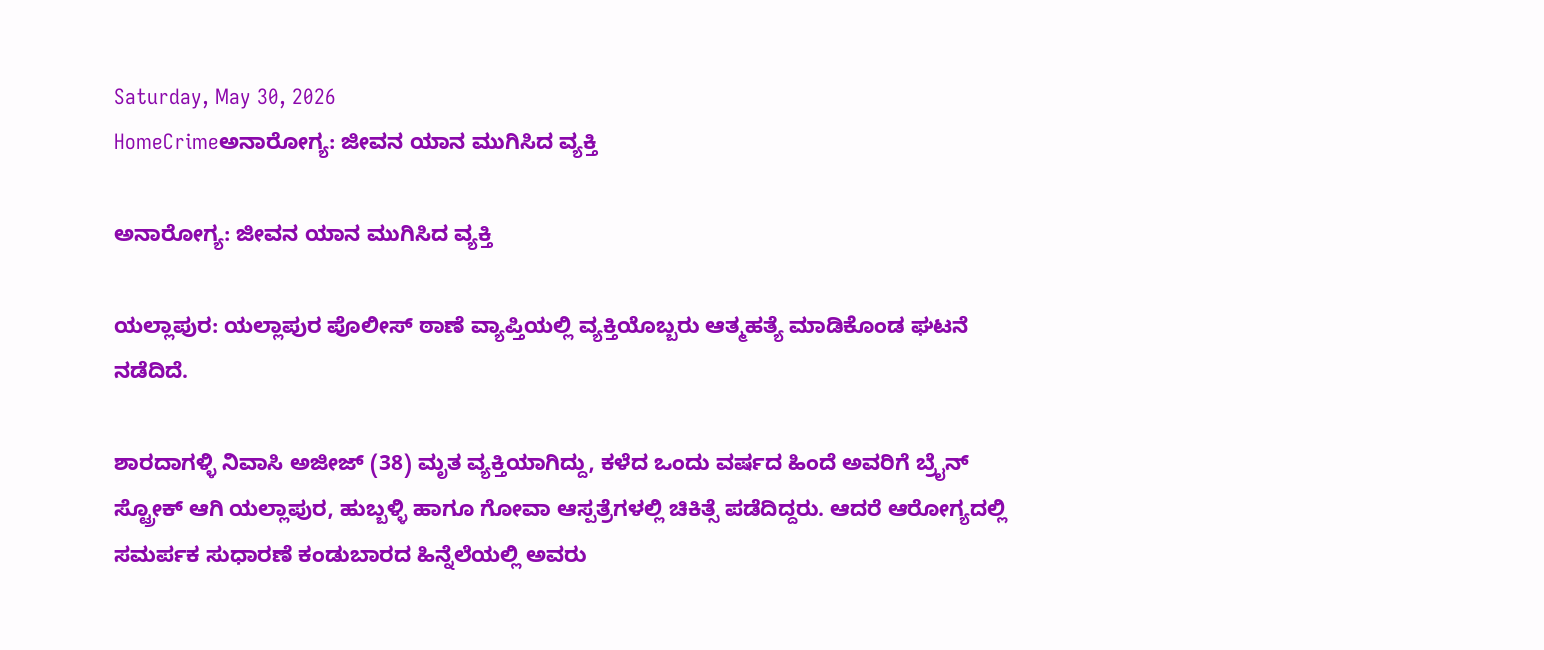Saturday, May 30, 2026
HomeCrimeಅನಾರೋಗ್ಯ: ಜೀವನ ಯಾನ ಮುಗಿಸಿದ ವ್ಯಕ್ತಿ

ಅನಾರೋಗ್ಯ: ಜೀವನ ಯಾನ ಮುಗಿಸಿದ ವ್ಯಕ್ತಿ

ಯಲ್ಲಾಪುರ: ಯಲ್ಲಾಪುರ ಪೊಲೀಸ್ ಠಾಣೆ ವ್ಯಾಪ್ತಿಯಲ್ಲಿ ವ್ಯಕ್ತಿಯೊಬ್ಬರು ಆತ್ಮಹತ್ಯೆ ಮಾಡಿಕೊಂಡ ಘಟನೆ ನಡೆದಿದೆ.

ಶಾರದಾಗಳ್ಳಿ ನಿವಾಸಿ ಅಜೀಜ್ (38) ಮೃತ ವ್ಯಕ್ತಿಯಾಗಿದ್ದು, ಕಳೆದ ಒಂದು ವರ್ಷದ ಹಿಂದೆ ಅವರಿಗೆ ಬ್ರೈನ್ ಸ್ಟ್ರೋಕ್ ಆಗಿ ಯಲ್ಲಾಪುರ, ಹುಬ್ಬಳ್ಳಿ ಹಾಗೂ ಗೋವಾ ಆಸ್ಪತ್ರೆಗಳಲ್ಲಿ ಚಿಕಿತ್ಸೆ ಪಡೆದಿದ್ದರು. ಆದರೆ ಆರೋಗ್ಯದಲ್ಲಿ ಸಮರ್ಪಕ ಸುಧಾರಣೆ ಕಂಡುಬಾರದ ಹಿನ್ನೆಲೆಯಲ್ಲಿ ಅವರು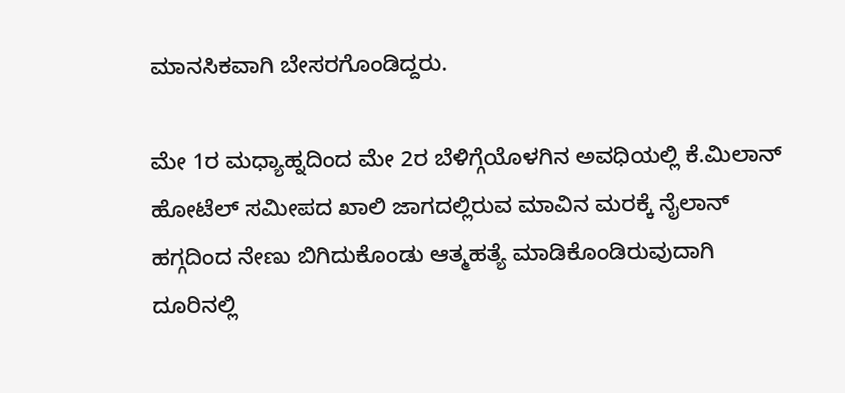ಮಾನಸಿಕವಾಗಿ ಬೇಸರಗೊಂಡಿದ್ದರು.

ಮೇ 1ರ ಮಧ್ಯಾಹ್ನದಿಂದ ಮೇ 2ರ ಬೆಳಿಗ್ಗೆಯೊಳಗಿನ ಅವಧಿಯಲ್ಲಿ ಕೆ.ಮಿಲಾನ್ ಹೋಟೆಲ್ ಸಮೀಪದ ಖಾಲಿ ಜಾಗದಲ್ಲಿರುವ ಮಾವಿನ ಮರಕ್ಕೆ ನೈಲಾನ್ ಹಗ್ಗದಿಂದ ನೇಣು ಬಿಗಿದುಕೊಂಡು ಆತ್ಮಹತ್ಯೆ ಮಾಡಿಕೊಂಡಿರುವುದಾಗಿ ದೂರಿನಲ್ಲಿ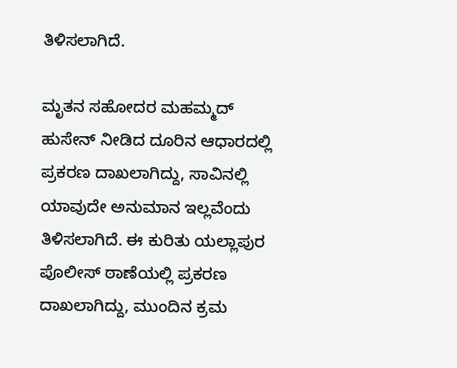ತಿಳಿಸಲಾಗಿದೆ.

ಮೃತನ ಸಹೋದರ ಮಹಮ್ಮದ್ ಹುಸೇನ್ ನೀಡಿದ ದೂರಿನ ಆಧಾರದಲ್ಲಿ ಪ್ರಕರಣ ದಾಖಲಾಗಿದ್ದು, ಸಾವಿನಲ್ಲಿ ಯಾವುದೇ ಅನುಮಾನ ಇಲ್ಲವೆಂದು ತಿಳಿಸಲಾಗಿದೆ. ಈ ಕುರಿತು ಯಲ್ಲಾಪುರ ಪೊಲೀಸ್ ಠಾಣೆಯಲ್ಲಿ ಪ್ರಕರಣ ದಾಖಲಾಗಿದ್ದು, ಮುಂದಿನ ಕ್ರಮ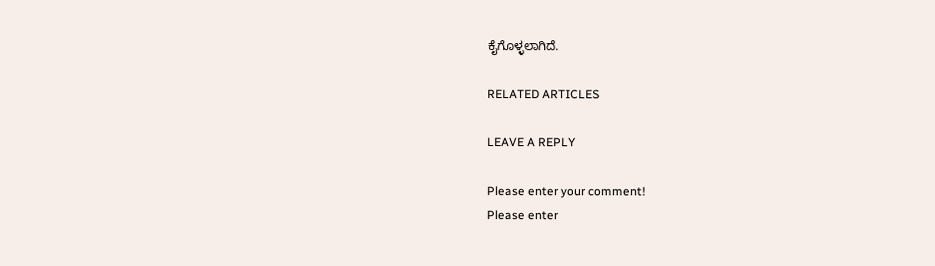ಕೈಗೊಳ್ಳಲಾಗಿದೆ.

RELATED ARTICLES

LEAVE A REPLY

Please enter your comment!
Please enter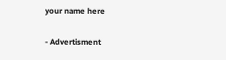your name here

- Advertisment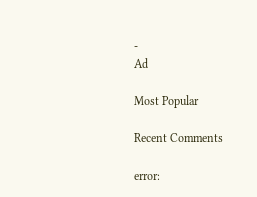-
Ad

Most Popular

Recent Comments

error: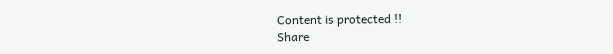Content is protected !!
Share